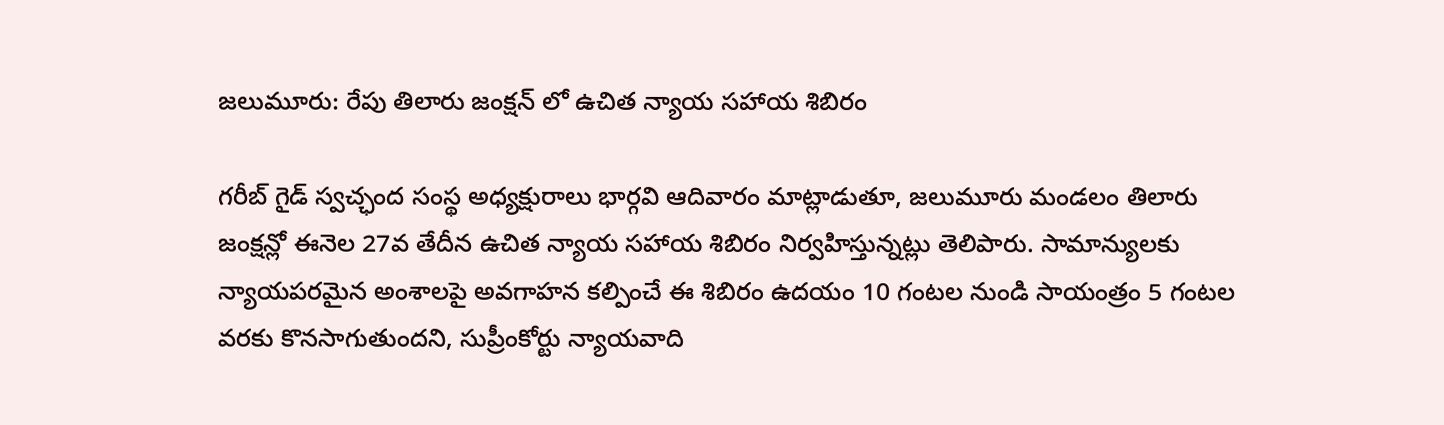జలుమూరు: రేపు తిలారు జంక్షన్ లో ఉచిత న్యాయ సహాయ శిబిరం

గరీబ్ గైడ్ స్వచ్ఛంద సంస్థ అధ్యక్షురాలు భార్గవి ఆదివారం మాట్లాడుతూ, జలుమూరు మండలం తిలారు జంక్షన్లో ఈనెల 27వ తేదీన ఉచిత న్యాయ సహాయ శిబిరం నిర్వహిస్తున్నట్లు తెలిపారు. సామాన్యులకు న్యాయపరమైన అంశాలపై అవగాహన కల్పించే ఈ శిబిరం ఉదయం 10 గంటల నుండి సాయంత్రం 5 గంటల వరకు కొనసాగుతుందని, సుప్రీంకోర్టు న్యాయవాది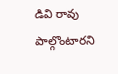డివి రావు పాల్గొంటారని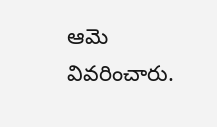ఆమె వివరించారు.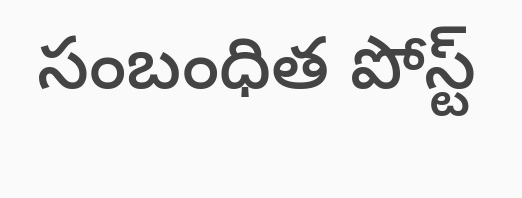సంబంధిత పోస్ట్